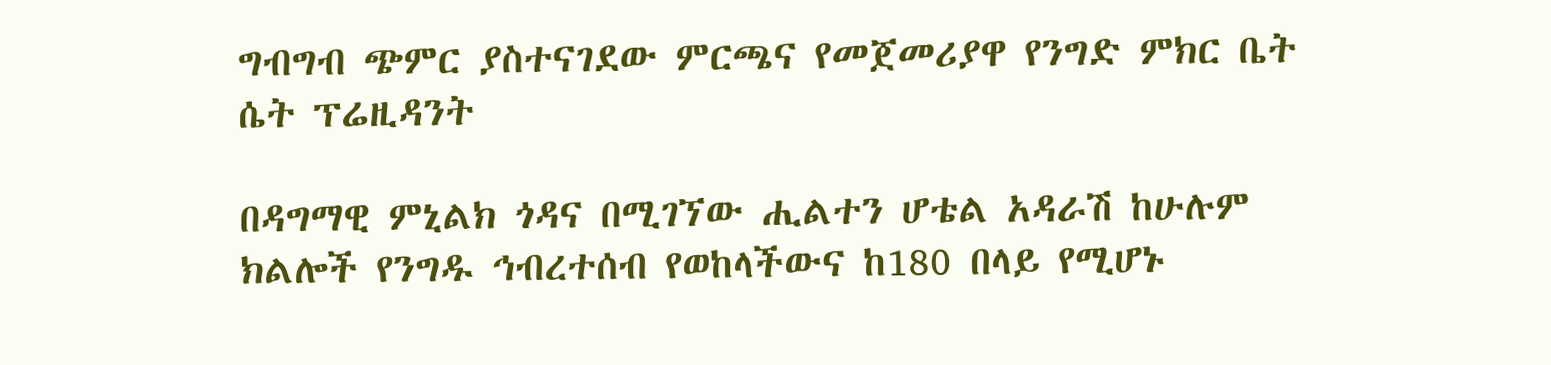ግብግብ ጭምር ያስተናገደው ምርጫና የመጀመሪያዋ የንግድ ምክር ቤት ሴት ፕሬዚዳንት

በዳግማዊ ምኒልክ ጎዳና በሚገኘው ሒልተን ሆቴል አዳራሽ ከሁሉም ክልሎች የንግዱ ኅብረተሰብ የወከላችውና ከ180 በላይ የሚሆኑ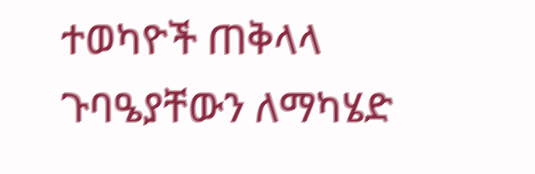ተወካዮች ጠቅላላ ጉባዔያቸውን ለማካሄድ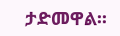ታድመዋል፡፡